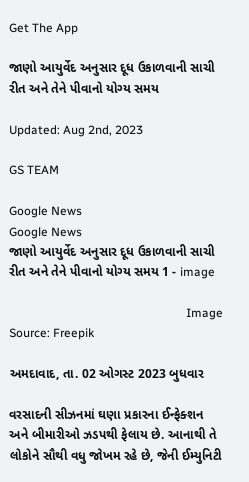Get The App

જાણો આયુર્વેદ અનુસાર દૂધ ઉકાળવાની સાચી રીત અને તેને પીવાનો યોગ્ય સમય

Updated: Aug 2nd, 2023

GS TEAM

Google News
Google News
જાણો આયુર્વેદ અનુસાર દૂધ ઉકાળવાની સાચી રીત અને તેને પીવાનો યોગ્ય સમય 1 - image

                                                           Image Source: Freepik

અમદાવાદ, તા. 02 ઓગસ્ટ 2023 બુધવાર

વરસાદની સીઝનમાં ઘણા પ્રકારના ઈન્ફેક્શન અને બીમારીઓ ઝડપથી ફેલાય છે. આનાથી તે લોકોને સૌથી વધુ જોખમ રહે છે, જેની ઈમ્યુનિટી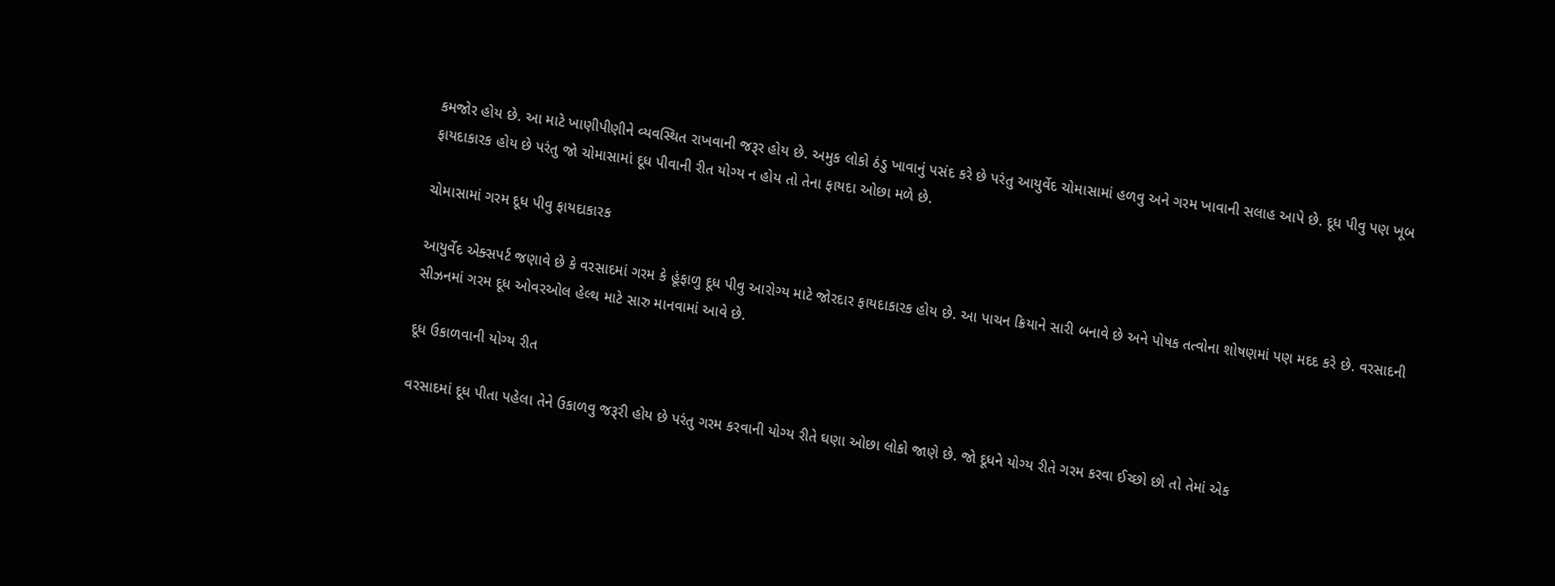કમજોર હોય છે. આ માટે ખાણીપીણીને વ્યવસ્થિત રાખવાની જરૂર હોય છે. અમુક લોકો ઠંડુ ખાવાનું પસંદ કરે છે પરંતુ આયુર્વેદ ચોમાસામાં હળવુ અને ગરમ ખાવાની સલાહ આપે છે. દૂધ પીવુ પણ ખૂબ ફાયદાકારક હોય છે પરંતુ જો ચોમાસામાં દૂધ પીવાની રીત યોગ્ય ન હોય તો તેના ફાયદા ઓછા મળે છે.

ચોમાસામાં ગરમ દૂધ પીવુ ફાયદાકારક

આયુર્વેદ એક્સપર્ટ જણાવે છે કે વરસાદમાં ગરમ કે હૂંફાળુ દૂધ પીવુ આરોગ્ય માટે જોરદાર ફાયદાકારક હોય છે. આ પાચન ક્રિયાને સારી બનાવે છે અને પોષક તત્વોના શોષણમાં પણ મદદ કરે છે. વરસાદની સીઝનમાં ગરમ દૂધ ઓવરઓલ હેલ્થ માટે સારુ માનવામાં આવે છે.

દૂધ ઉકાળવાની યોગ્ય રીત

વરસાદમાં દૂધ પીતા પહેલા તેને ઉકાળવુ જરૂરી હોય છે પરંતુ ગરમ કરવાની યોગ્ય રીતે ઘણા ઓછા લોકો જાણે છે. જો દૂધને યોગ્ય રીતે ગરમ કરવા ઈચ્છો છો તો તેમાં એક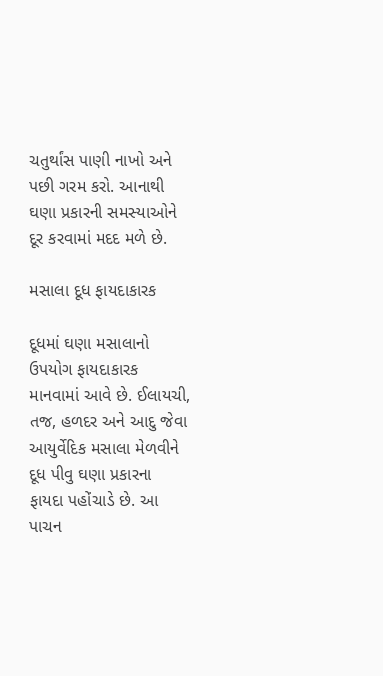ચતુર્થાંસ પાણી નાખો અને પછી ગરમ કરો. આનાથી ઘણા પ્રકારની સમસ્યાઓને દૂર કરવામાં મદદ મળે છે.

મસાલા દૂધ ફાયદાકારક

દૂધમાં ઘણા મસાલાનો ઉપયોગ ફાયદાકારક માનવામાં આવે છે. ઈલાયચી, તજ, હળદર અને આદુ જેવા આયુર્વેદિક મસાલા મેળવીને દૂધ પીવુ ઘણા પ્રકારના ફાયદા પહોંચાડે છે. આ પાચન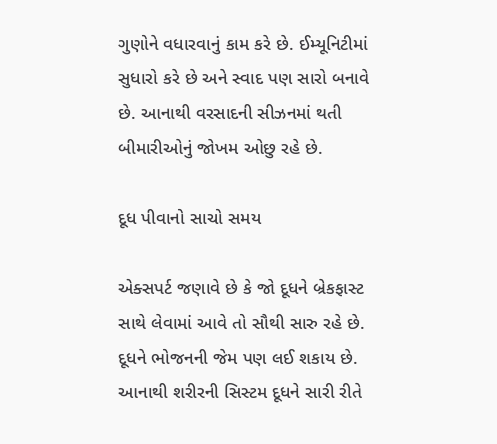ગુણોને વધારવાનું કામ કરે છે. ઈમ્યૂનિટીમાં સુધારો કરે છે અને સ્વાદ પણ સારો બનાવે છે. આનાથી વરસાદની સીઝનમાં થતી બીમારીઓનું જોખમ ઓછુ રહે છે.

દૂધ પીવાનો સાચો સમય

એક્સપર્ટ જણાવે છે કે જો દૂધને બ્રેકફાસ્ટ સાથે લેવામાં આવે તો સૌથી સારુ રહે છે. દૂધને ભોજનની જેમ પણ લઈ શકાય છે. આનાથી શરીરની સિસ્ટમ દૂધને સારી રીતે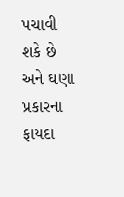પચાવી શકે છે અને ઘણા પ્રકારના ફાયદા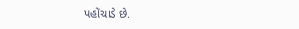પહોંચાડે છે.